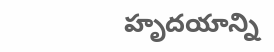హృదయాన్ని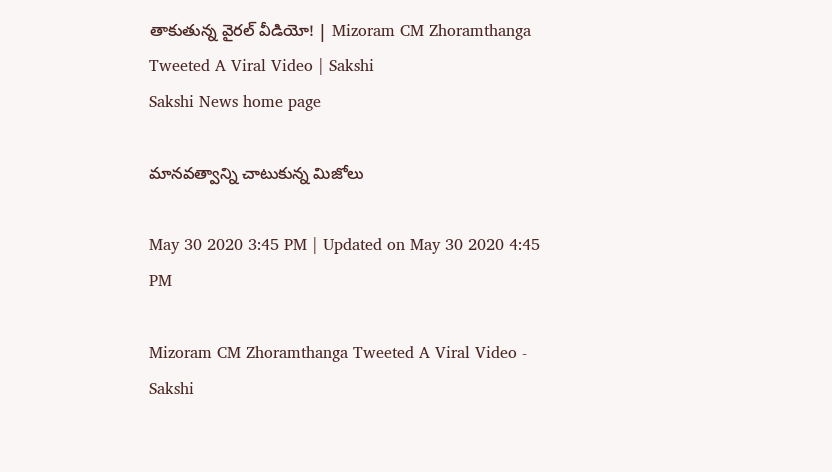తాకుతున్న వైరల్‌ వీడియో! | Mizoram CM Zhoramthanga Tweeted A Viral Video | Sakshi
Sakshi News home page

మానవత్వాన్ని చాటుకున్న మిజోలు

May 30 2020 3:45 PM | Updated on May 30 2020 4:45 PM

Mizoram CM Zhoramthanga Tweeted A Viral Video - Sakshi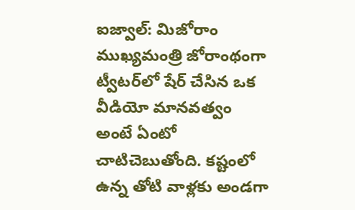ఐజ్వాల్‌: మిజోరాం ముఖ్యమంత్రి జోరాంథంగా ట్వీటర్‌లో షేర్‌ చేసిన ఒక వీడియో మానవత్వం అంటే ఏంటో చాటిచెబుతోంది. కష్టంలో ఉన్న తోటి వాళ్లకు అండగా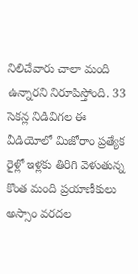నిలిచేవారు చాలా మంది ఉన్నారని నిరూపిస్తోంది. 33 సెకన్ల నిడివిగల ఈ వీడియోలో మిజోరాం ప్రత్యేక రైళ్లో ఇళ్లకు తిరిగి వెళుతున్న కొంత మంది ప్రయాణీకులు అస్సాం వరదల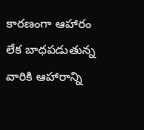కారణంగా ఆహారం లేక బాధపడుతున్న వారికి ఆహారాన్ని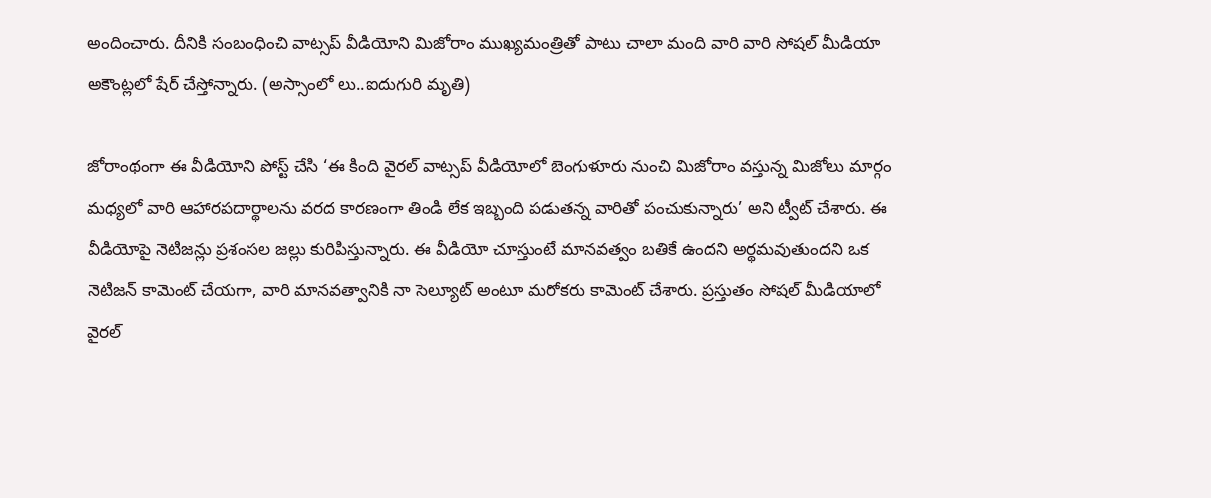అందించారు. దీనికి సంబంధించి వాట్సప్‌ వీడియోని మిజోరాం ముఖ్యమంత్రితో పాటు చాలా మంది వారి వారి సోషల్‌ మీడియా అకౌంట్లలో షేర్‌ చేస్తోన్నారు. (అస్సాంలో లు..ఐదుగురి మృతి)

జోరాంథంగా ఈ వీడియోని పోస్ట్‌ చేసి ‘ఈ కింది వైరల్‌ వాట్సప్‌ వీడియోలో బెంగుళూరు నుంచి మిజోరాం వస్తున్న మిజోలు మార్గం మధ్యలో వారి ఆహారపదార్థాలను వరద కారణంగా తిండి లేక ఇబ‍్బంది పడుతన్న వారితో పంచుకున్నారు’ అని ట్వీట్‌ చేశారు. ఈ వీడియోపై నెటిజన్లు ప్రశంసల జల్లు కురిపిస్తున్నారు. ఈ వీడియో చూస్తుంటే మానవత్వం బతికే ఉందని అర్థమవుతుందని ఒక నెటిజన్‌ కామెంట్‌ చేయగా, వారి మానవత్వానికి నా సెల్యూట్‌ అంటూ మరోకరు కామెంట్‌ చేశారు. ప్రస్తుతం సోషల్‌ మీడియాలో వైరల్‌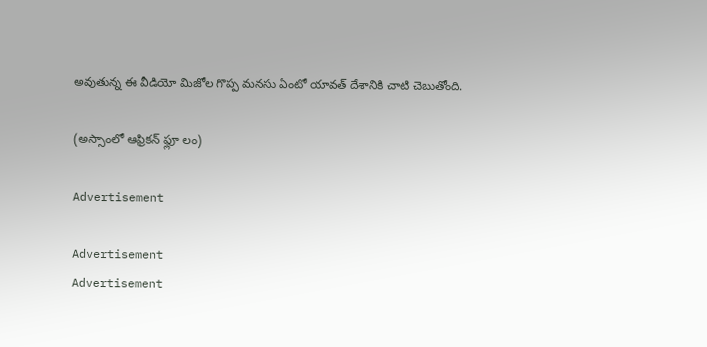అవుతున్న ఈ వీడియో మిజోల గొప్ప మనసు ఏంటో యావత్‌ దేశానికి చాటి చెబుతోంది.

(అస్సాంలో ఆఫ్రికన్ ఫ్లూ లం)

Advertisement

Advertisement
Advertisement